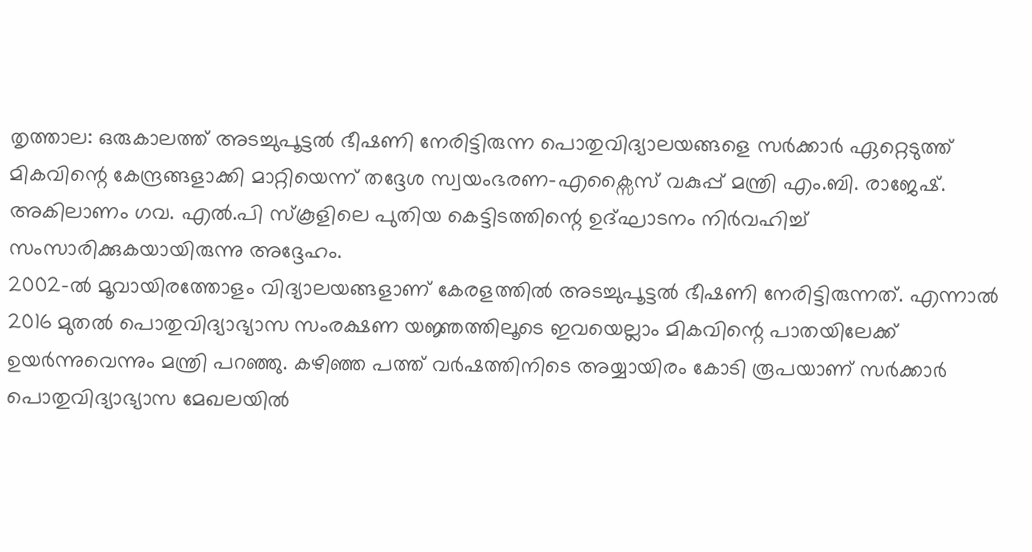തൃത്താല: ഒരുകാലത്ത് അടച്ചുപൂട്ടൽ ഭീഷണി നേരിട്ടിരുന്ന പൊതുവിദ്യാലയങ്ങളെ സർക്കാർ ഏറ്റെടുത്ത് മികവിന്റെ കേന്ദ്രങ്ങളാക്കി മാറ്റിയെന്ന് തദ്ദേശ സ്വയംഭരണ-എക്സൈസ് വകുപ്പ് മന്ത്രി എം.ബി. രാജേഷ്. അകിലാണം ഗവ. എൽ.പി സ്കൂളിലെ പുതിയ കെട്ടിടത്തിന്റെ ഉദ്ഘാടനം നിർവഹിച്ച് സംസാരിക്കുകയായിരുന്നു അദ്ദേഹം.
2002-ൽ മൂവായിരത്തോളം വിദ്യാലയങ്ങളാണ് കേരളത്തിൽ അടച്ചുപൂട്ടൽ ഭീഷണി നേരിട്ടിരുന്നത്. എന്നാൽ 2016 മുതൽ പൊതുവിദ്യാഭ്യാസ സംരക്ഷണ യജ്ഞത്തിലൂടെ ഇവയെല്ലാം മികവിന്റെ പാതയിലേക്ക് ഉയർന്നുവെന്നും മന്ത്രി പറഞ്ഞു. കഴിഞ്ഞ പത്ത് വർഷത്തിനിടെ അയ്യായിരം കോടി രൂപയാണ് സർക്കാർ പൊതുവിദ്യാഭ്യാസ മേഖലയിൽ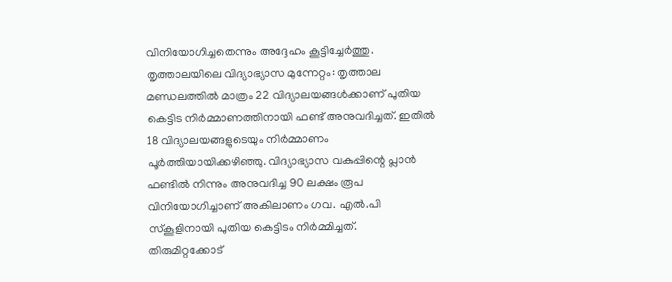വിനിയോഗിച്ചതെന്നും അദ്ദേഹം കൂട്ടിച്ചേർത്തു.
തൃത്താലയിലെ വിദ്യാഭ്യാസ മുന്നേറ്റം: തൃത്താല മണ്ഡലത്തിൽ മാത്രം 22 വിദ്യാലയങ്ങൾക്കാണ് പുതിയ കെട്ടിട നിർമ്മാണത്തിനായി ഫണ്ട് അനുവദിച്ചത്. ഇതിൽ 18 വിദ്യാലയങ്ങളുടെയും നിർമ്മാണം പൂർത്തിയായിക്കഴിഞ്ഞു. വിദ്യാഭ്യാസ വകുപ്പിന്റെ പ്ലാൻ ഫണ്ടിൽ നിന്നും അനുവദിച്ച 90 ലക്ഷം രൂപ വിനിയോഗിച്ചാണ് അകിലാണം ഗവ. എൽ.പി സ്കൂളിനായി പുതിയ കെട്ടിടം നിർമ്മിച്ചത്.
തിരുമിറ്റക്കോട്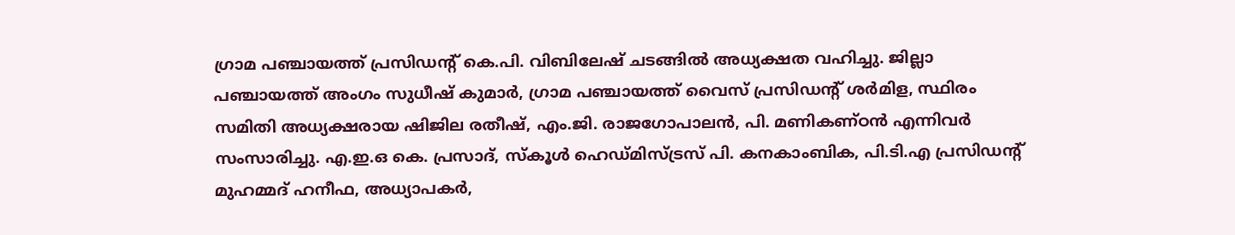ഗ്രാമ പഞ്ചായത്ത് പ്രസിഡന്റ് കെ.പി. വിബിലേഷ് ചടങ്ങിൽ അധ്യക്ഷത വഹിച്ചു. ജില്ലാ പഞ്ചായത്ത് അംഗം സുധീഷ് കുമാർ, ഗ്രാമ പഞ്ചായത്ത് വൈസ് പ്രസിഡന്റ് ശർമിള, സ്ഥിരം സമിതി അധ്യക്ഷരായ ഷിജില രതീഷ്, എം.ജി. രാജഗോപാലൻ, പി. മണികണ്ഠൻ എന്നിവർ സംസാരിച്ചു. എ.ഇ.ഒ കെ. പ്രസാദ്, സ്കൂൾ ഹെഡ്മിസ്ട്രസ് പി. കനകാംബിക, പി.ടി.എ പ്രസിഡന്റ് മുഹമ്മദ് ഹനീഫ, അധ്യാപകർ,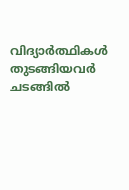വിദ്യാർത്ഥികൾ തുടങ്ങിയവർ ചടങ്ങിൽ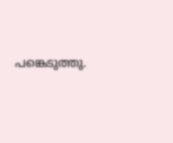പങ്കെടുത്തു.